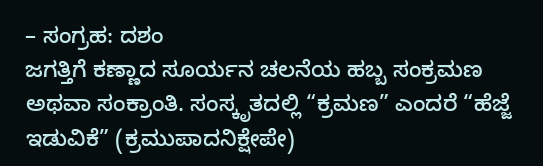– ಸಂಗ್ರಹ: ದಶಂ
ಜಗತ್ತಿಗೆ ಕಣ್ಣಾದ ಸೂರ್ಯನ ಚಲನೆಯ ಹಬ್ಬ ಸಂಕ್ರಮಣ ಅಥವಾ ಸಂಕ್ರಾಂತಿ. ಸಂಸ್ಕೃತದಲ್ಲಿ “ಕ್ರಮಣ” ಎಂದರೆ “ಹೆಜ್ಜೆ ಇಡುವಿಕೆ” (ಕ್ರಮುಪಾದನಿಕ್ಷೇಪೇ)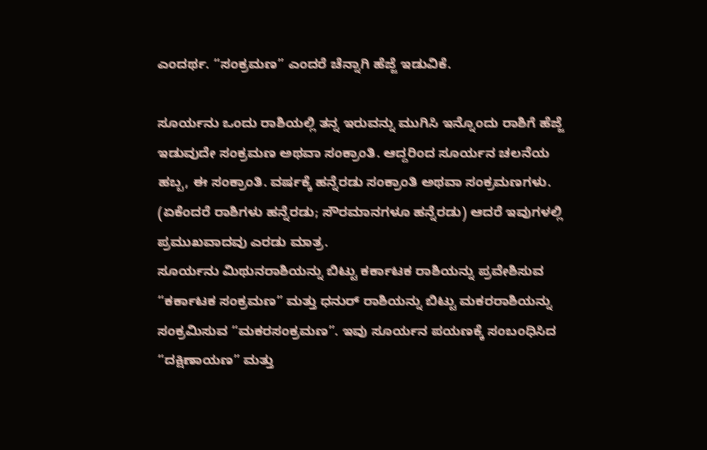ಎಂದರ್ಥ. “ಸಂಕ್ರಮಣ” ಎಂದರೆ ಚೆನ್ನಾಗಿ ಹೆಜ್ಜೆ ಇಡುವಿಕೆ.

ಸೂರ್ಯನು ಒಂದು ರಾಶಿಯಲ್ಲಿ ತನ್ನ ಇರುವನ್ನು ಮುಗಿಸಿ ಇನ್ನೊಂದು ರಾಶಿಗೆ ಹೆಜ್ಜೆ ಇಡುವುದೇ ಸಂಕ್ರಮಣ ಅಥವಾ ಸಂಕ್ರಾಂತಿ. ಆದ್ದರಿಂದ ಸೂರ್ಯನ ಚಲನೆಯ ಹಬ್ಬ, ಈ ಸಂಕ್ರಾಂತಿ. ವರ್ಷಕ್ಕೆ ಹನ್ನೆರಡು ಸಂಕ್ರಾಂತಿ ಅಥವಾ ಸಂಕ್ರಮಣಗಳು. (ಏಕೆಂದರೆ ರಾಶಿಗಳು ಹನ್ನೆರಡು; ಸೌರಮಾನಗಳೂ ಹನ್ನೆರಡು) ಆದರೆ ಇವುಗಳಲ್ಲಿ ಪ್ರಮುಖವಾದವು ಎರಡು ಮಾತ್ರ.
ಸೂರ್ಯನು ಮಿಥುನರಾಶಿಯನ್ನು ಬಿಟ್ಟು ಕರ್ಕಾಟಕ ರಾಶಿಯನ್ನು ಪ್ರವೇಶಿಸುವ “ಕರ್ಕಾಟಕ ಸಂಕ್ರಮಣ” ಮತ್ತು ಧನುರ್ ರಾಶಿಯನ್ನು ಬಿಟ್ಟು ಮಕರರಾಶಿಯನ್ನು ಸಂಕ್ರಮಿಸುವ “ಮಕರಸಂಕ್ರಮಣ”. ಇವು ಸೂರ್ಯನ ಪಯಣಕ್ಕೆ ಸಂಬಂಧಿಸಿದ “ದಕ್ಷಿಣಾಯಣ” ಮತ್ತು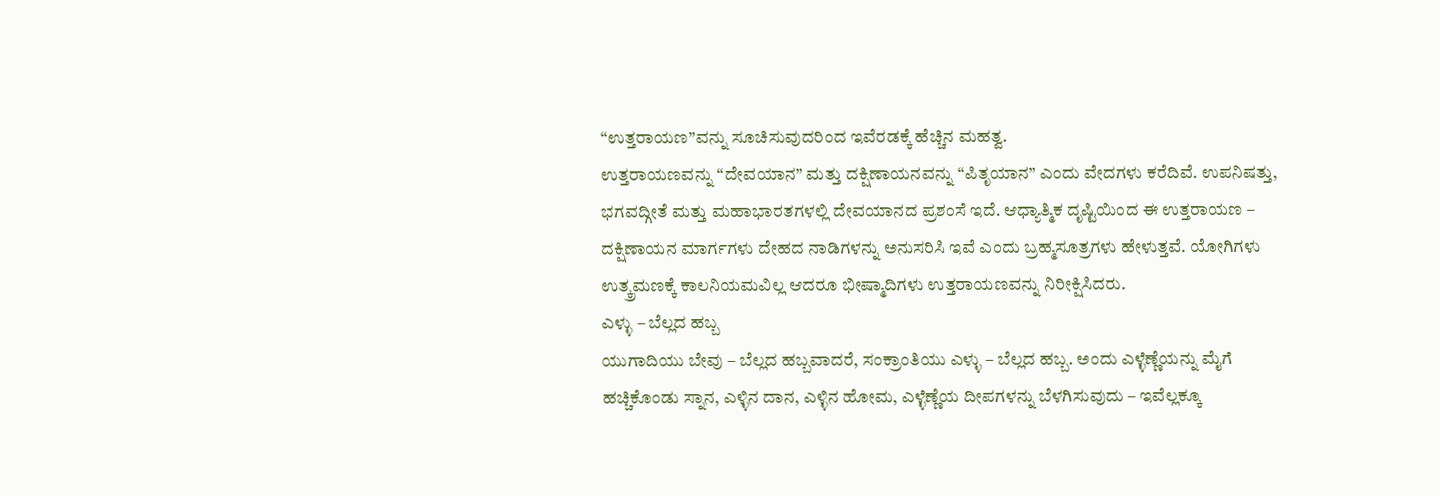“ಉತ್ತರಾಯಣ”ವನ್ನು ಸೂಚಿಸುವುದರಿಂದ ಇವೆರಡಕ್ಕೆ ಹೆಚ್ಚಿನ ಮಹತ್ವ.
ಉತ್ತರಾಯಣವನ್ನು “ದೇವಯಾನ” ಮತ್ತು ದಕ್ಷಿಣಾಯನವನ್ನು “ಪಿತೃಯಾನ” ಎಂದು ವೇದಗಳು ಕರೆದಿವೆ. ಉಪನಿಷತ್ತು, ಭಗವದ್ಗೀತೆ ಮತ್ತು ಮಹಾಭಾರತಗಳಲ್ಲಿ ದೇವಯಾನದ ಪ್ರಶಂಸೆ ಇದೆ. ಆಧ್ಯಾತ್ಮಿಕ ದೃಷ್ಟಿಯಿಂದ ಈ ಉತ್ತರಾಯಣ – ದಕ್ಷಿಣಾಯನ ಮಾರ್ಗಗಳು ದೇಹದ ನಾಡಿಗಳನ್ನು ಅನುಸರಿಸಿ ಇವೆ ಎಂದು ಬ್ರಹ್ಮಸೂತ್ರಗಳು ಹೇಳುತ್ತವೆ. ಯೋಗಿಗಳು ಉತ್ಕ್ರಮಣಕ್ಕೆ ಕಾಲನಿಯಮವಿಲ್ಲ ಆದರೂ ಭೀಷ್ಮಾದಿಗಳು ಉತ್ತರಾಯಣವನ್ನು ನಿರೀಕ್ಷಿಸಿದರು.
ಎಳ್ಳು – ಬೆಲ್ಲದ ಹಬ್ಬ
ಯುಗಾದಿಯು ಬೇವು – ಬೆಲ್ಲದ ಹಬ್ಬವಾದರೆ, ಸಂಕ್ರಾಂತಿಯು ಎಳ್ಳು – ಬೆಲ್ಲದ ಹಬ್ಬ. ಅಂದು ಎಳ್ಳೆಣ್ಣೆಯನ್ನು ಮೈಗೆ ಹಚ್ಚಿಕೊಂಡು ಸ್ನಾನ, ಎಳ್ಳಿನ ದಾನ, ಎಳ್ಳಿನ ಹೋಮ, ಎಳ್ಳೆಣ್ಣೆಯ ದೀಪಗಳನ್ನು ಬೆಳಗಿಸುವುದು – ಇವೆಲ್ಲಕ್ಕೂ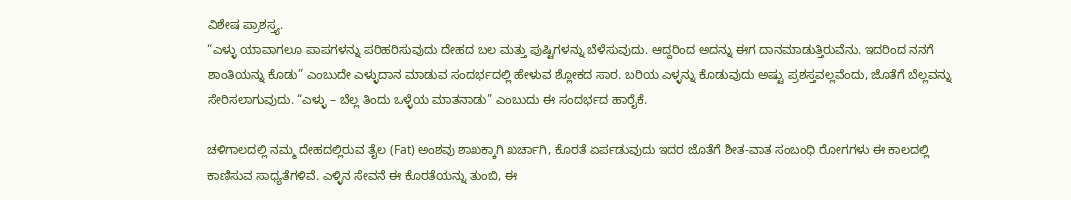ವಿಶೇಷ ಪ್ರಾಶಸ್ತ್ಯ.
“ಎಳ್ಳು ಯಾವಾಗಲೂ ಪಾಪಗಳನ್ನು ಪರಿಹರಿಸುವುದು ದೇಹದ ಬಲ ಮತ್ತು ಪುಷ್ಟಿಗಳನ್ನು ಬೆಳೆಸುವುದು. ಆದ್ದರಿಂದ ಅದನ್ನು ಈಗ ದಾನಮಾಡುತ್ತಿರುವೆನು. ಇದರಿಂದ ನನಗೆ ಶಾಂತಿಯನ್ನು ಕೊಡು” ಎಂಬುದೇ ಎಳ್ಳುದಾನ ಮಾಡುವ ಸಂದರ್ಭದಲ್ಲಿ ಹೇಳುವ ಶ್ಲೋಕದ ಸಾರ. ಬರಿಯ ಎಳ್ಳನ್ನು ಕೊಡುವುದು ಅಷ್ಟು ಪ್ರಶಸ್ತವಲ್ಲವೆಂದು, ಜೊತೆಗೆ ಬೆಲ್ಲವನ್ನು ಸೇರಿಸಲಾಗುವುದು. “ಎಳ್ಳು – ಬೆಲ್ಲ ತಿಂದು ಒಳ್ಳೆಯ ಮಾತನಾಡು” ಎಂಬುದು ಈ ಸಂದರ್ಭದ ಹಾರೈಕೆ.

ಚಳಿಗಾಲದಲ್ಲಿ ನಮ್ಮ ದೇಹದಲ್ಲಿರುವ ತೈಲ (Fat) ಅಂಶವು ಶಾಖಕ್ಕಾಗಿ ಖರ್ಚಾಗಿ, ಕೊರತೆ ಏರ್ಪಡುವುದು ಇದರ ಜೊತೆಗೆ ಶೀತ-ವಾತ ಸಂಬಂಧಿ ರೋಗಗಳು ಈ ಕಾಲದಲ್ಲಿ ಕಾಣಿಸುವ ಸಾಧ್ಯತೆಗಳಿವೆ. ಎಳ್ಳಿನ ಸೇವನೆ ಈ ಕೊರತೆಯನ್ನು ತುಂಬಿ, ಈ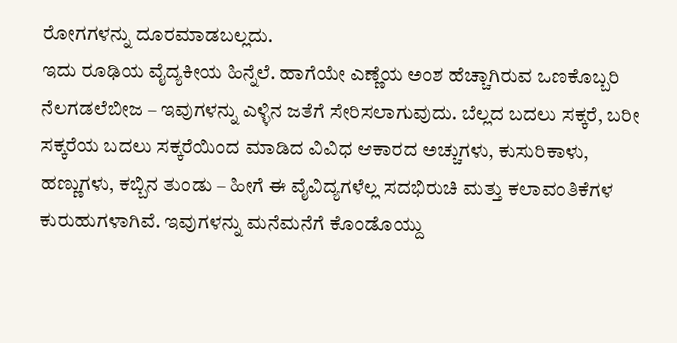ರೋಗಗಳನ್ನು ದೂರಮಾಡಬಲ್ಲದು.
ಇದು ರೂಢಿಯ ವೈದ್ಯಕೀಯ ಹಿನ್ನೆಲೆ. ಹಾಗೆಯೇ ಎಣ್ಣೆಯ ಅಂಶ ಹೆಚ್ಚಾಗಿರುವ ಒಣಕೊಬ್ಬರಿ ನೆಲಗಡಲೆಬೀಜ – ಇವುಗಳನ್ನು ಎಳ್ಳಿನ ಜತೆಗೆ ಸೇರಿಸಲಾಗುವುದು. ಬೆಲ್ಲದ ಬದಲು ಸಕ್ಕರೆ, ಬರೀ ಸಕ್ಕರೆಯ ಬದಲು ಸಕ್ಕರೆಯಿಂದ ಮಾಡಿದ ವಿವಿಧ ಆಕಾರದ ಅಚ್ಚುಗಳು, ಕುಸುರಿಕಾಳು, ಹಣ್ಣುಗಳು, ಕಬ್ಬಿನ ತುಂಡು – ಹೀಗೆ ಈ ವೈವಿದ್ಯಗಳೆಲ್ಲ ಸದಭಿರುಚಿ ಮತ್ತು ಕಲಾವಂತಿಕೆಗಳ ಕುರುಹುಗಳಾಗಿವೆ. ಇವುಗಳನ್ನು ಮನೆಮನೆಗೆ ಕೊಂಡೊಯ್ದು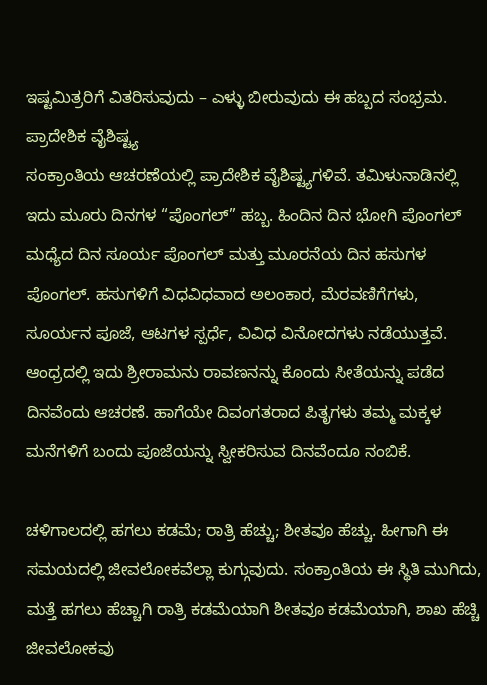ಇಷ್ಟಮಿತ್ರರಿಗೆ ವಿತರಿಸುವುದು – ಎಳ್ಳು ಬೀರುವುದು ಈ ಹಬ್ಬದ ಸಂಭ್ರಮ.
ಪ್ರಾದೇಶಿಕ ವೈಶಿಷ್ಟ್ಯ
ಸಂಕ್ರಾಂತಿಯ ಆಚರಣೆಯಲ್ಲಿ ಪ್ರಾದೇಶಿಕ ವೈಶಿಷ್ಟ್ಯಗಳಿವೆ. ತಮಿಳುನಾಡಿನಲ್ಲಿ ಇದು ಮೂರು ದಿನಗಳ “ಪೊಂಗಲ್” ಹಬ್ಬ. ಹಿಂದಿನ ದಿನ ಭೋಗಿ ಪೊಂಗಲ್ ಮಧ್ಯೆದ ದಿನ ಸೂರ್ಯ ಪೊಂಗಲ್ ಮತ್ತು ಮೂರನೆಯ ದಿನ ಹಸುಗಳ ಪೊಂಗಲ್. ಹಸುಗಳಿಗೆ ವಿಧವಿಧವಾದ ಅಲಂಕಾರ, ಮೆರವಣಿಗೆಗಳು, ಸೂರ್ಯನ ಪೂಜೆ, ಆಟಗಳ ಸ್ಪರ್ಧೆ, ವಿವಿಧ ವಿನೋದಗಳು ನಡೆಯುತ್ತವೆ.
ಆಂಧ್ರದಲ್ಲಿ ಇದು ಶ್ರೀರಾಮನು ರಾವಣನನ್ನು ಕೊಂದು ಸೀತೆಯನ್ನು ಪಡೆದ ದಿನವೆಂದು ಆಚರಣೆ. ಹಾಗೆಯೇ ದಿವಂಗತರಾದ ಪಿತೃಗಳು ತಮ್ಮ ಮಕ್ಕಳ ಮನೆಗಳಿಗೆ ಬಂದು ಪೂಜೆಯನ್ನು ಸ್ವೀಕರಿಸುವ ದಿನವೆಂದೂ ನಂಬಿಕೆ.

ಚಳಿಗಾಲದಲ್ಲಿ ಹಗಲು ಕಡಮೆ; ರಾತ್ರಿ ಹೆಚ್ಚು; ಶೀತವೂ ಹೆಚ್ಚು. ಹೀಗಾಗಿ ಈ ಸಮಯದಲ್ಲಿ ಜೀವಲೋಕವೆಲ್ಲಾ ಕುಗ್ಗುವುದು. ಸಂಕ್ರಾಂತಿಯ ಈ ಸ್ಥಿತಿ ಮುಗಿದು, ಮತ್ತೆ ಹಗಲು ಹೆಚ್ಚಾಗಿ ರಾತ್ರಿ ಕಡಮೆಯಾಗಿ ಶೀತವೂ ಕಡಮೆಯಾಗಿ, ಶಾಖ ಹೆಚ್ಚಿ ಜೀವಲೋಕವು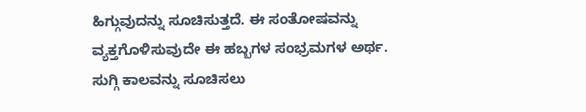ಹಿಗ್ಗುವುದನ್ನು ಸೂಚಿಸುತ್ತದೆ. ಈ ಸಂತೋಷವನ್ನು ವ್ಯಕ್ತಗೊಳಿಸುವುದೇ ಈ ಹಬ್ಬಗಳ ಸಂಭ್ರಮಗಳ ಅರ್ಥ.
ಸುಗ್ಗಿ ಕಾಲವನ್ನು ಸೂಚಿಸಲು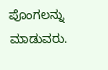ಪೊಂಗಲನ್ನು ಮಾಡುವರು.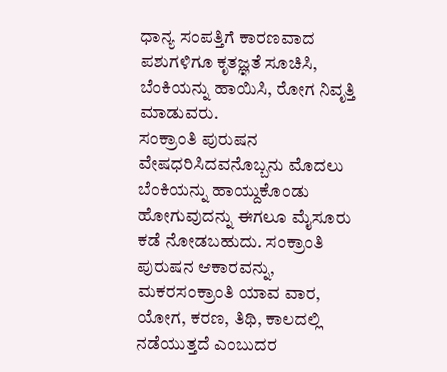ಧಾನ್ಯ ಸಂಪತ್ತಿಗೆ ಕಾರಣವಾದ ಪಶುಗಳಿಗೂ ಕೃತಜ್ಞತೆ ಸೂಚಿಸಿ, ಬೆಂಕಿಯನ್ನು ಹಾಯಿಸಿ, ರೋಗ ನಿವೃತ್ತಿ ಮಾಡುವರು.
ಸಂಕ್ರಾಂತಿ ಪುರುಷನ ವೇಷಧರಿಸಿದವನೊಬ್ಬನು ಮೊದಲು ಬೆಂಕಿಯನ್ನು ಹಾಯ್ದುಕೊಂಡು ಹೋಗುವುದನ್ನು ಈಗಲೂ ಮೈಸೂರು ಕಡೆ ನೋಡಬಹುದು. ಸಂಕ್ರಾಂತಿ ಪುರುಷನ ಆಕಾರವನ್ನು, ಮಕರಸಂಕ್ರಾಂತಿ ಯಾವ ವಾರ, ಯೋಗ, ಕರಣ, ತಿಥಿ, ಕಾಲದಲ್ಲಿ ನಡೆಯುತ್ತದೆ ಎಂಬುದರ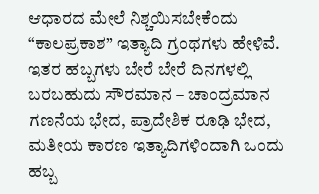ಆಧಾರದ ಮೇಲೆ ನಿಶ್ಚಯಿಸಬೇಕೆಂದು “ಕಾಲಪ್ರಕಾಶ” ಇತ್ಯಾದಿ ಗ್ರಂಥಗಳು ಹೇಳಿವೆ.
ಇತರ ಹಬ್ಬಗಳು ಬೇರೆ ಬೇರೆ ದಿನಗಳಲ್ಲಿ ಬರಬಹುದು ಸೌರಮಾನ – ಚಾಂದ್ರಮಾನ ಗಣನೆಯ ಭೇದ, ಪ್ರಾದೇಶಿಕ ರೂಢಿ ಭೇದ, ಮತೀಯ ಕಾರಣ ಇತ್ಯಾದಿಗಳಿಂದಾಗಿ ಒಂದು ಹಬ್ಬ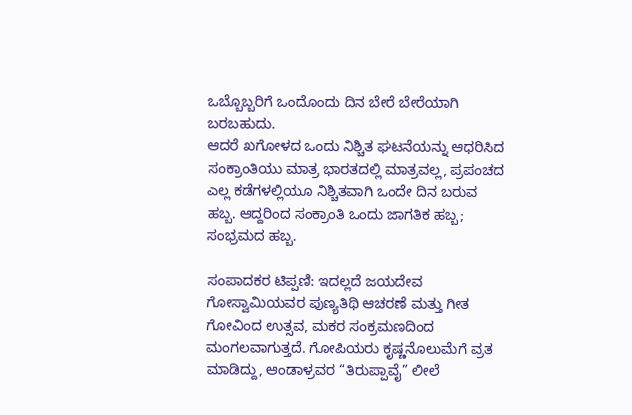ಒಬ್ಬೊಬ್ಬರಿಗೆ ಒಂದೊಂದು ದಿನ ಬೇರೆ ಬೇರೆಯಾಗಿ ಬರಬಹುದು.
ಆದರೆ ಖಗೋಳದ ಒಂದು ನಿಶ್ಚಿತ ಘಟನೆಯನ್ನು ಆಧರಿಸಿದ ಸಂಕ್ರಾಂತಿಯು ಮಾತ್ರ ಭಾರತದಲ್ಲಿ ಮಾತ್ರವಲ್ಲ, ಪ್ರಪಂಚದ ಎಲ್ಲ ಕಡೆಗಳಲ್ಲಿಯೂ ನಿಶ್ಚಿತವಾಗಿ ಒಂದೇ ದಿನ ಬರುವ ಹಬ್ಬ. ಆದ್ದರಿಂದ ಸಂಕ್ರಾಂತಿ ಒಂದು ಜಾಗತಿಕ ಹಬ್ಬ; ಸಂಭ್ರಮದ ಹಬ್ಬ.

ಸಂಪಾದಕರ ಟಿಪ್ಪಣಿ: ಇದಲ್ಲದೆ ಜಯದೇವ ಗೋಸ್ವಾಮಿಯವರ ಪುಣ್ಯತಿಥಿ ಆಚರಣೆ ಮತ್ತು ಗೀತ ಗೋವಿಂದ ಉತ್ಸವ, ಮಕರ ಸಂಕ್ರಮಣದಿಂದ ಮಂಗಲವಾಗುತ್ತದೆ. ಗೋಪಿಯರು ಕೃಷ್ಣನೊಲುಮೆಗೆ ವ್ರತ ಮಾಡಿದ್ದು, ಆಂಡಾಳ್ರವರ “ತಿರುಪ್ಪಾವೈ” ಲೀಲೆ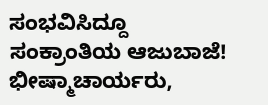ಸಂಭವಿಸಿದ್ದೂ ಸಂಕ್ರಾಂತಿಯ ಆಜುಬಾಜೆ! ಭೀಷ್ಮಾಚಾರ್ಯರು,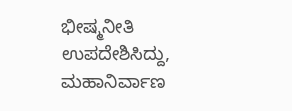ಭೀಷ್ಮನೀತಿ ಉಪದೇಶಿಸಿದ್ದು, ಮಹಾನಿರ್ವಾಣ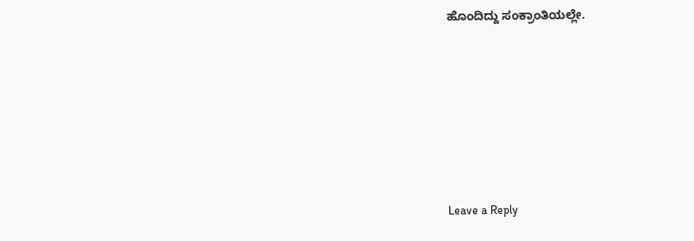ಹೊಂದಿದ್ದು ಸಂಕ್ರಾಂತಿಯಲ್ಲೇ.






Leave a Reply